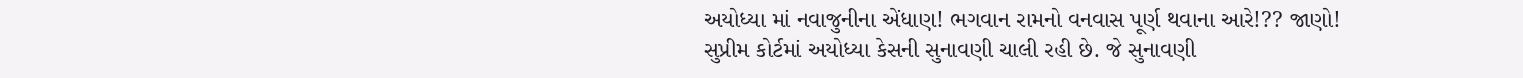અયોધ્યા માં નવાજુનીના એંધાણ! ભગવાન રામનો વનવાસ પૂર્ણ થવાના આરે!?? જાણો!
સુપ્રીમ કોર્ટમાં અયોધ્યા કેસની સુનાવણી ચાલી રહી છે. જે સુનાવણી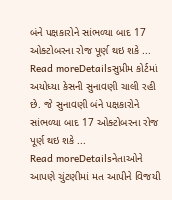બંને પક્ષકારોને સાંભળ્યા બાદ 17 ઓક્ટોબરના રોજ પૂર્ણ થઇ શકે ...
Read moreDetailsસુપ્રીમ કોર્ટમાં અયોધ્યા કેસની સુનાવણી ચાલી રહી છે. જે સુનાવણી બંને પક્ષકારોને સાંભળ્યા બાદ 17 ઓક્ટોબરના રોજ પૂર્ણ થઇ શકે ...
Read moreDetailsનેતાઓને આપણે ચુંટણીમાં મત આપીને વિજયી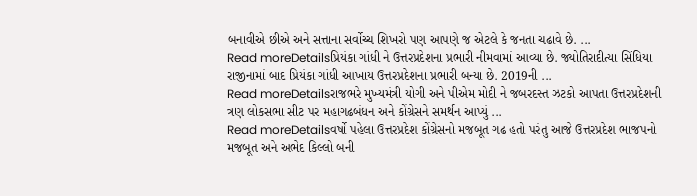બનાવીએ છીએ અને સત્તાના સર્વોચ્ચ શિખરો પણ આપણે જ એટલે કે જનતા ચઢાવે છે. ...
Read moreDetailsપ્રિયંકા ગાંધી ને ઉત્તરપ્રદેશના પ્રભારી નીમવામાં આવ્યા છે. જ્યોતિરાદીત્યા સિંધિયા રાજીનામાં બાદ પ્રિયંકા ગાંધી આખાય ઉત્તરપ્રદેશના પ્રભારી બન્યા છે. 2019ની ...
Read moreDetailsરાજભરે મુખ્યમંત્રી યોગી અને પીએમ મોદી ને જબરદસ્ત ઝટકો આપતા ઉત્તરપ્રદેશની ત્રણ લોકસભા સીટ પર મહાગઢબંધન અને કોંગ્રેસને સમર્થન આપ્યું ...
Read moreDetailsવર્ષો પહેલા ઉત્તરપ્રદેશ કોંગ્રેસનો મજબૂત ગઢ હતો પરંતુ આજે ઉત્તરપ્રદેશ ભાજપનો મજબૂત અને અભેદ કિલ્લો બની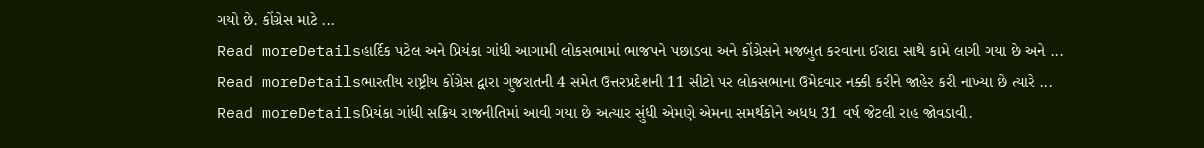ગયો છે. કોંગ્રેસ માટે ...
Read moreDetailsહાર્દિક પટેલ અને પ્રિયંકા ગાંધી આગામી લોકસભામાં ભાજપને પછાડવા અને કોંગ્રેસને મજબુત કરવાના ઈરાદા સાથે કામે લાગી ગયા છે અને ...
Read moreDetailsભારતીય રાષ્ટ્રીય કોંગ્રેસ દ્વારા ગુજરાતની 4 સમેત ઉત્તરપ્રદેશની 11 સીટો પર લોકસભાના ઉમેદવાર નક્કી કરીને જાહેર કરી નાખ્યા છે ત્યારે ...
Read moreDetailsપ્રિયંકા ગાંધી સક્રિય રાજનીતિમાં આવી ગયા છે અત્યાર સુંધી એમણે એમના સમર્થકોને અધધ 31 વર્ષ જેટલી રાહ જોવડાવી.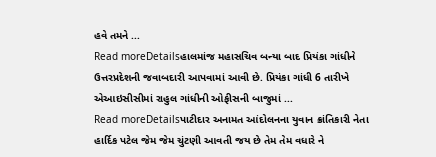હવે તમને ...
Read moreDetailsહાલમાંજ મહાસચિવ બન્યા બાદ પ્રિયંકા ગાંધીને ઉત્તરપ્રદેશની જવાબદારી આપવામાં આવી છે. પ્રિયંકા ગાંધી 6 તારીખે એઆઇસીસીમાં રાહુલ ગાંધીની ઓફીસની બાજુમાં ...
Read moreDetailsપાટીદાર અનામત આંદોલનના યુવાન ક્રાંતિકારી નેતા હાર્દિક પટેલ જેમ જેમ ચુંટણી આવતી જય છે તેમ તેમ વધારે ને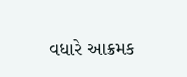વધારે આક્રમક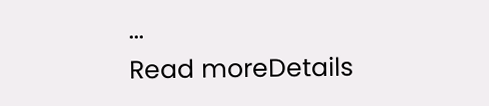...
Read moreDetails